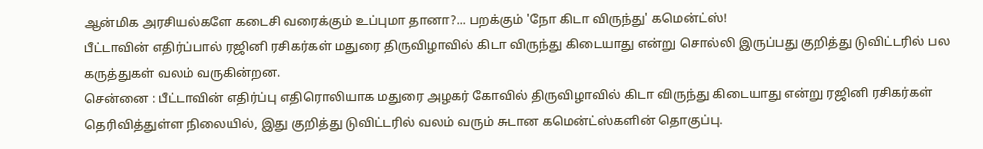ஆன்மிக அரசியல்களே கடைசி வரைக்கும் உப்புமா தானா?... பறக்கும் 'நோ கிடா விருந்து' கமென்ட்ஸ்!
பீட்டாவின் எதிர்ப்பால் ரஜினி ரசிகர்கள் மதுரை திருவிழாவில் கிடா விருந்து கிடையாது என்று சொல்லி இருப்பது குறித்து டுவிட்டரில் பல கருத்துகள் வலம் வருகின்றன.
சென்னை : பீட்டாவின் எதிர்ப்பு எதிரொலியாக மதுரை அழகர் கோவில் திருவிழாவில் கிடா விருந்து கிடையாது என்று ரஜினி ரசிகர்கள் தெரிவித்துள்ள நிலையில், இது குறித்து டுவிட்டரில் வலம் வரும் சுடான கமென்ட்ஸ்களின் தொகுப்பு.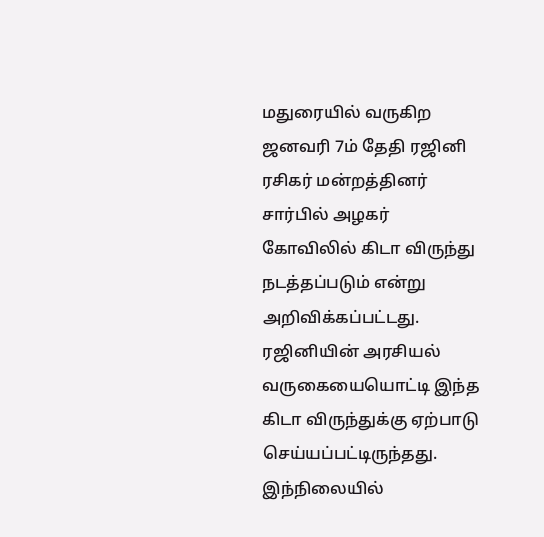மதுரையில் வருகிற ஜனவரி 7ம் தேதி ரஜினி ரசிகர் மன்றத்தினர் சார்பில் அழகர் கோவிலில் கிடா விருந்து நடத்தப்படும் என்று அறிவிக்கப்பட்டது. ரஜினியின் அரசியல் வருகையையொட்டி இந்த கிடா விருந்துக்கு ஏற்பாடு செய்யப்பட்டிருந்தது.
இந்நிலையில்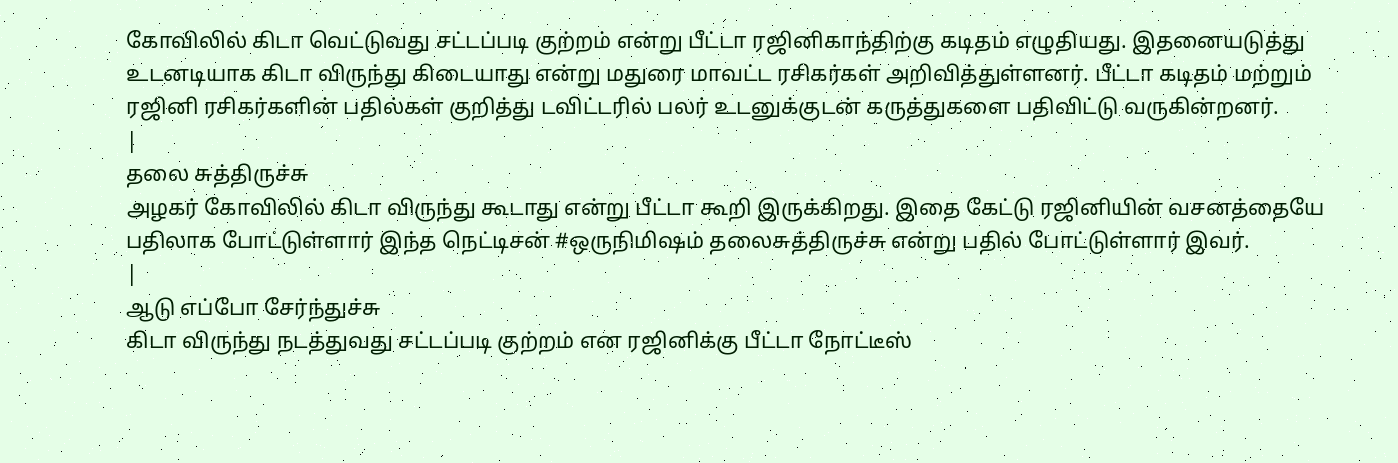கோவிலில் கிடா வெட்டுவது சட்டப்படி குற்றம் என்று பீட்டா ரஜினிகாந்திற்கு கடிதம் எழுதியது. இதனையடுத்து உடனடியாக கிடா விருந்து கிடையாது என்று மதுரை மாவட்ட ரசிகர்கள் அறிவித்துள்ளனர். பீட்டா கடிதம் மற்றும் ரஜினி ரசிகர்களின் பதில்கள் குறித்து டவிட்டரில் பலர் உடனுக்குடன் கருத்துகளை பதிவிட்டு வருகின்றனர்.
|
தலை சுத்திருச்சு
அழகர் கோவிலில் கிடா விருந்து கூடாது என்று பீட்டா கூறி இருக்கிறது. இதை கேட்டு ரஜினியின் வசனத்தையே பதிலாக போட்டுள்ளார் இந்த நெட்டிசன் #ஒருநிமிஷம் தலைசுத்திருச்சு என்று பதில் போட்டுள்ளார் இவர்.
|
ஆடு எப்போ சேர்ந்துச்சு
கிடா விருந்து நடத்துவது சட்டப்படி குற்றம் என ரஜினிக்கு பீட்டா நோட்டீஸ்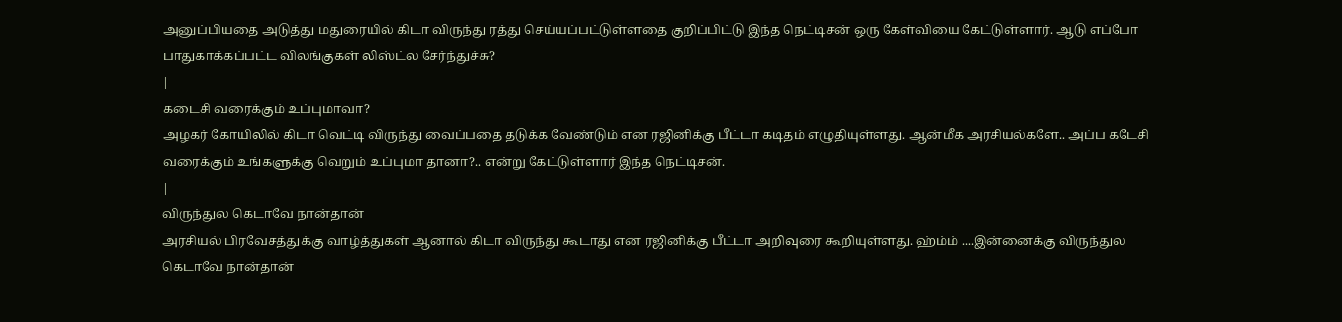அனுப்பியதை அடுத்து மதுரையில் கிடா விருந்து ரத்து செய்யப்பட்டுள்ளதை குறிப்பிட்டு இந்த நெட்டிசன் ஒரு கேள்வியை கேட்டுள்ளார். ஆடு எப்போ பாதுகாக்கப்பட்ட விலங்குகள் லிஸ்ட்ல சேர்ந்துச்சு?
|
கடைசி வரைக்கும் உப்புமாவா?
அழகர் கோயிலில் கிடா வெட்டி விருந்து வைப்பதை தடுக்க வேண்டும் என ரஜினிக்கு பீட்டா கடிதம் எழுதியுள்ளது. ஆன்மீக அரசியல்களே.. அப்ப கடேசி வரைக்கும் உங்களுக்கு வெறும் உப்புமா தானா?.. என்று கேட்டுள்ளார் இந்த நெட்டிசன்.
|
விருந்துல கெடாவே நான்தான்
அரசியல் பிரவேசத்துக்கு வாழ்த்துகள் ஆனால் கிடா விருந்து கூடாது என ரஜினிக்கு பீட்டா அறிவுரை கூறியுள்ளது. ஹ்ம்ம் ....இன்னைக்கு விருந்துல கெடாவே நான்தான்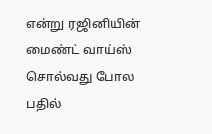என்று ரஜினியின் மைண்ட் வாய்ஸ் சொல்வது போல பதில்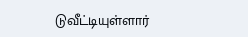டுவீட்டியுள்ளார்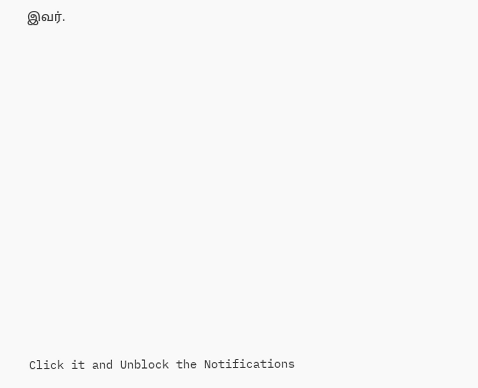இவர்.












Click it and Unblock the Notifications